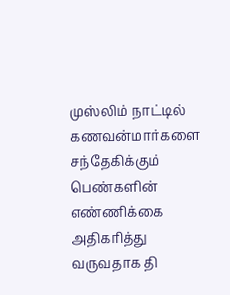முஸ்லிம் நாட்டில் கணவன்மார்களை சந்தேகிக்கும் பெண்களின் எண்ணிக்கை அதிகரித்து வருவதாக தி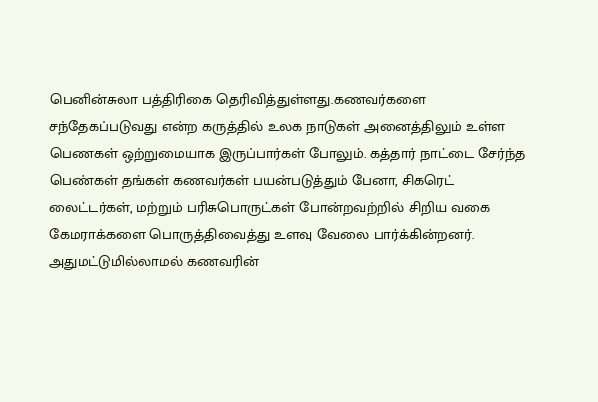பெனின்சுலா பத்திரிகை தெரிவித்துள்ளது.கணவர்களை சந்தேகப்படுவது என்ற கருத்தில் உலக நாடுகள் அனைத்திலும் உள்ள
பெணகள் ஒற்றுமையாக இருப்பார்கள் போலும். கத்தார் நாட்டை சேர்ந்த பெண்கள் தங்கள் கணவர்கள் பயன்படுத்தும் பேனா, சிகரெட் லைட்டர்கள், மற்றும் பரிசுபொருட்கள் போன்றவற்றில் சிறிய வகை கேமராக்களை பொருத்திவைத்து உளவு வேலை பார்க்கின்றனர். அதுமட்டுமில்லாமல் கணவரின்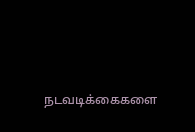நடவடிக்கைகளை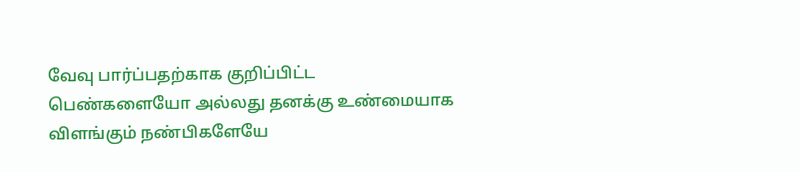வேவு பார்ப்பதற்காக குறிப்பிட்ட பெண்களையோ அல்லது தனக்கு உண்மையாக விளங்கும் நண்பிகளேயே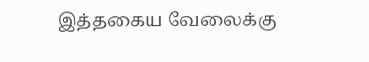இத்தகைய வேலைக்கு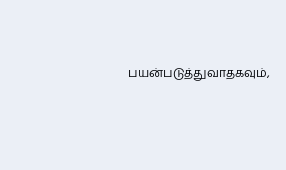பயன்படுத்துவாதகவும்,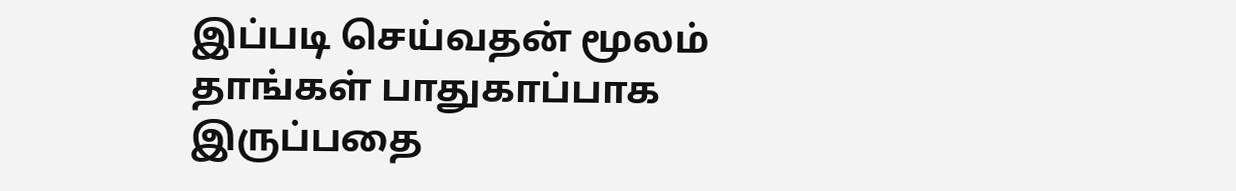இப்படி செய்வதன் மூலம் தாங்கள் பாதுகாப்பாக இருப்பதை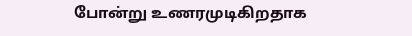போன்று உணரமுடிகிறதாக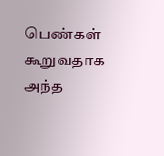பெண்கள் கூறுவதாக அந்த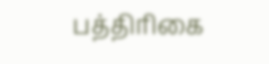பத்திரிகை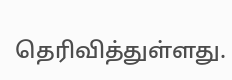தெரிவித்துள்ளது.